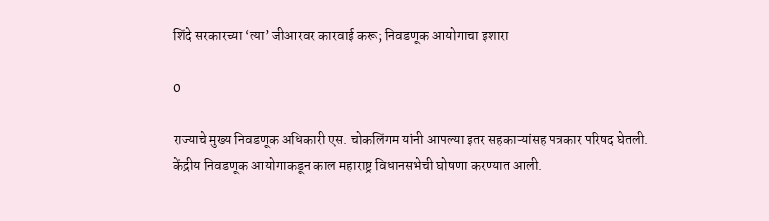शिंदे सरकारच्या ‘त्या’ जीआरवर कारवाई करू; निवडणूक आयोगाचा इशारा

0

राज्याचे मुख्य निवडणूक अधिकारी एस. चोकलिंगम यांनी आपल्या इतर सहकाऱ्यांसह पत्रकार परिषद घेतली. केंद्रीय निवडणूक आयोगाकडून काल महाराष्ट्र विधानसभेची घोषणा करण्यात आली.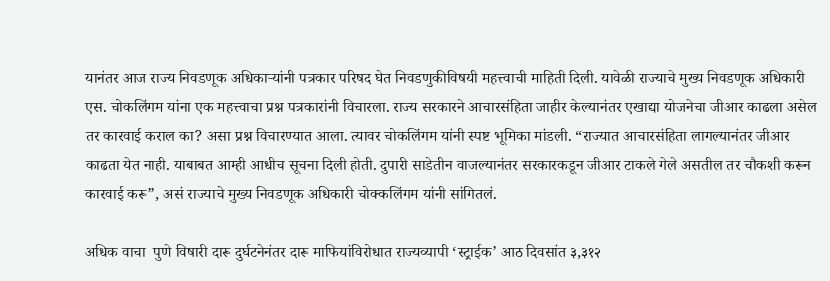यानंतर आज राज्य निवडणूक अधिकाऱ्यांनी पत्रकार परिषद घेत निवडणुकीविषयी महत्त्वाची माहिती दिली. यावेळी राज्याचे मुख्य निवडणूक अधिकारी एस. चोकलिंगम यांना एक महत्त्वाचा प्रश्न पत्रकारांनी विचारला. राज्य सरकारने आचारसंहिता जाहीर केल्यानंतर एखाद्या योजनेचा जीआर काढला असेल तर कारवाई कराल का? असा प्रश्न विचारण्यात आला. त्यावर चोकलिंगम यांनी स्पष्ट भूमिका मांडली. “राज्यात आचारसंहिता लागल्यानंतर जीआर काढता येत नाही. याबाबत आम्ही आधीच सूचना दिली होती. दुपारी साडेतीन वाजल्यानंतर सरकारकडून जीआर टाकले गेले असतील तर चौकशी करून कारवाई करू”, असं राज्याचे मुख्य निवडणूक अधिकारी चोक्कलिंगम यांनी सांगितलं.

अधिक वाचा  पुणे विषारी दारू दुर्घटनेनंतर दारू माफियांविरोधात राज्यव्यापी ‘स्ट्राईक’ आठ दिवसांत ३,३१२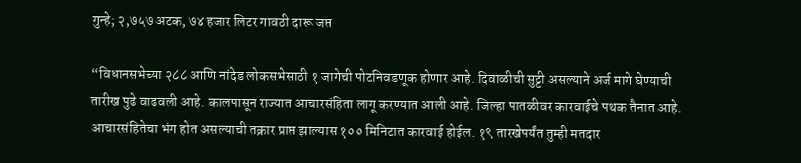गुन्हे; २,७५७ अटक, ७४ हजार लिटर गावठी दारू जप्त

“विधानसभेच्या २८८ आणि नांदेड लोकसभेसाठी १ जागेची पोटनिवडणूक होणार आहे. दिवाळीची सुट्टी असल्याने अर्ज मागे घेण्याची तारीख पुढे वाढवली आहे. कालपासून राज्यात आचारसंहिता लागू करण्यात आली आहे. जिल्हा पातळीवर कारवाईचे पथक तैनात आहे. आचारसंहितेचा भंग होत असल्याची तक्रार प्राप्त झाल्यास १०० मिनिटात कारवाई होईल. १९ तारखेपर्यंत तुम्ही मतदार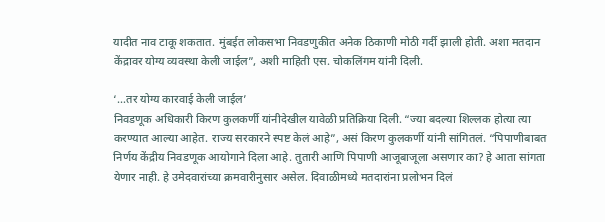यादीत नाव टाकू शकतात. मुंबईत लोकसभा निवडणुकीत अनेक ठिकाणी मोठी गर्दी झाली होती. अशा मतदान केंद्रावर योग्य व्यवस्था केली जाईल”, अशी माहिती एस. चोकलिंगम यांनी दिली.

‘…तर योग्य कारवाई केली जाईल’
निवडणूक अधिकारी किरण कुलकर्णी यांनीदेखील यावेळी प्रतिक्रिया दिली. “ज्या बदल्या शिल्लक होत्या त्या करण्यात आल्या आहेत. राज्य सरकारने स्पष्ट केलं आहे”, असं किरण कुलकर्णी यांनी सांगितलं. “पिपाणीबाबत निर्णय केंद्रीय निवडणूक आयोगाने दिला आहे. तुतारी आणि पिपाणी आजूबाजूला असणार का? हे आता सांगता येणार नाही. हे उमेदवारांच्या क्रमवारीनुसार असेल. दिवाळीमध्ये मतदारांना प्रलोभन दिलं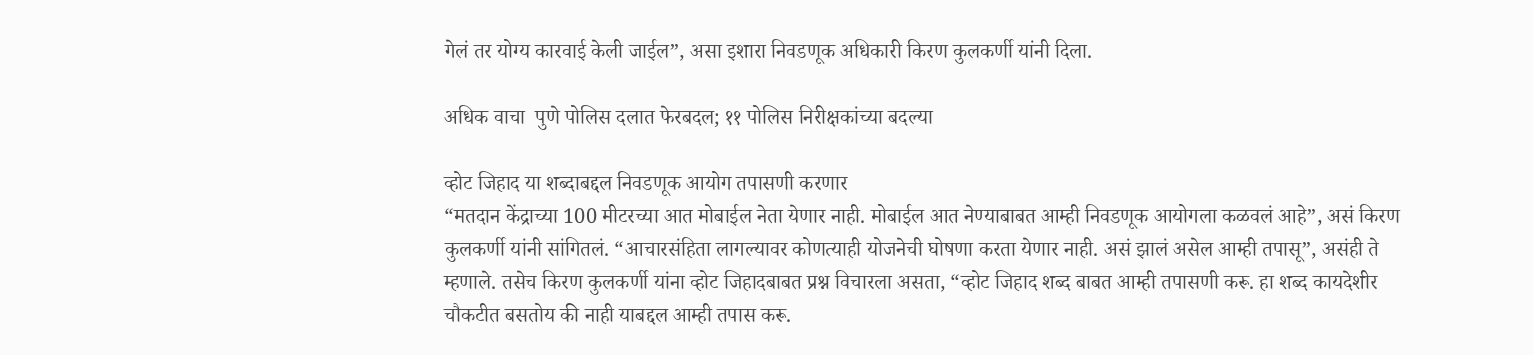गेलं तर योग्य कारवाई केली जाईल”, असा इशारा निवडणूक अधिकारी किरण कुलकर्णी यांनी दिला.

अधिक वाचा  पुणे पोलिस दलात फेरबदल; ११ पोलिस निरीक्षकांच्या बदल्या

व्होट जिहाद या शब्दाबद्दल निवडणूक आयोग तपासणी करणार
“मतदान केंद्राच्या 100 मीटरच्या आत मोबाईल नेता येणार नाही. मोबाईल आत नेण्याबाबत आम्ही निवडणूक आयोगला कळवलं आहे”, असं किरण कुलकर्णी यांनी सांगितलं. “आचारसंहिता लागल्यावर कोणत्याही योजनेची घोषणा करता येणार नाही. असं झालं असेल आम्ही तपासू”, असंही ते म्हणाले. तसेच किरण कुलकर्णी यांना व्होट जिहादबाबत प्रश्न विचारला असता, “व्होट जिहाद शब्द बाबत आम्ही तपासणी करू. हा शब्द कायदेशीर चौकटीत बसतोय की नाही याबद्दल आम्ही तपास करू.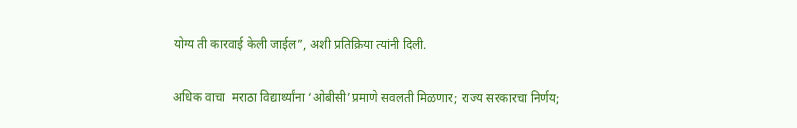योग्य ती कारवाई केली जाईल”, अशी प्रतिक्रिया त्यांनी दिली.

अधिक वाचा  मराठा विद्यार्थ्यांना ‘ओबीसी’प्रमाणे सवलती मिळणार; राज्य सरकारचा निर्णय;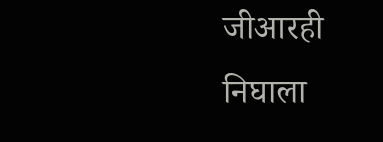जीआरही निघाला